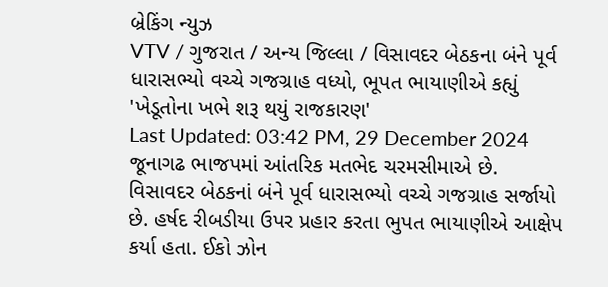બ્રેકિંગ ન્યુઝ
VTV / ગુજરાત / અન્ય જિલ્લા / વિસાવદર બેઠકના બંને પૂર્વ ધારાસભ્યો વચ્ચે ગજગ્રાહ વધ્યો, ભૂપત ભાયાણીએ કહ્યું 'ખેડૂતોના ખભે શરૂ થયું રાજકારણ'
Last Updated: 03:42 PM, 29 December 2024
જૂનાગઢ ભાજપમાં આંતરિક મતભેદ ચરમસીમાએ છે. વિસાવદર બેઠકનાં બંને પૂર્વ ધારાસભ્યો વચ્ચે ગજગ્રાહ સર્જાયો છે. હર્ષદ રીબડીયા ઉપર પ્રહાર કરતા ભુપત ભાયાણીએ આક્ષેપ કર્યા હતા. ઈકો ઝોન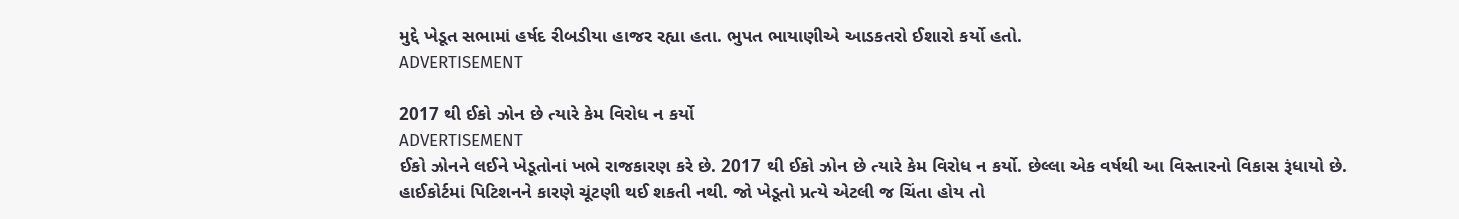મુદ્દે ખેડૂત સભામાં હર્ષદ રીબડીયા હાજર રહ્યા હતા. ભુપત ભાયાણીએ આડકતરો ઈશારો કર્યો હતો.
ADVERTISEMENT

2017 થી ઈકો ઝોન છે ત્યારે કેમ વિરોધ ન કર્યો
ADVERTISEMENT
ઈકો ઝોનને લઈને ખેડૂતોનાં ખભે રાજકારણ કરે છે. 2017 થી ઈકો ઝોન છે ત્યારે કેમ વિરોધ ન કર્યો. છેલ્લા એક વર્ષથી આ વિસ્તારનો વિકાસ રૂંધાયો છે. હાઈકોર્ટમાં પિટિશનને કારણે ચૂંટણી થઈ શકતી નથી. જો ખેડૂતો પ્રત્યે એટલી જ ચિંતા હોય તો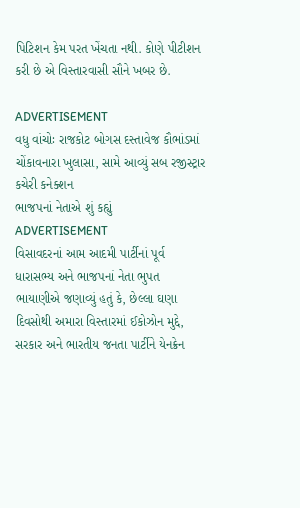પિટિશન કેમ પરત ખેંચતા નથી. કોણે પીટીશન કરી છે એ વિસ્તારવાસી સૌને ખબર છે.

ADVERTISEMENT
વધુ વાંચોઃ રાજકોટ બોગસ દસ્તાવેજ કૌભાંડમાં ચોંકાવનારા ખુલાસા, સામે આવ્યું સબ રજીસ્ટ્રાર કચેરી કનેક્શન
ભાજપનાં નેતાએ શું કહ્યું
ADVERTISEMENT
વિસાવદરનાં આમ આદમી પાર્ટીનાં પૂર્વ ધારાસભ્ય અને ભાજપનાં નેતા ભુપત ભાયાણીએ જણાવ્યું હતું કે, છેલ્લા ઘણા દિવસોથી અમારા વિસ્તારમાં ઈકોઝોન મુદ્દે, સરકાર અને ભારતીય જનતા પાર્ટીને યેનક્રેન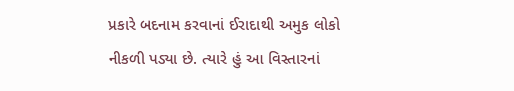પ્રકારે બદનામ કરવાનાં ઈરાદાથી અમુક લોકો નીકળી પડ્યા છે. ત્યારે હું આ વિસ્તારનાં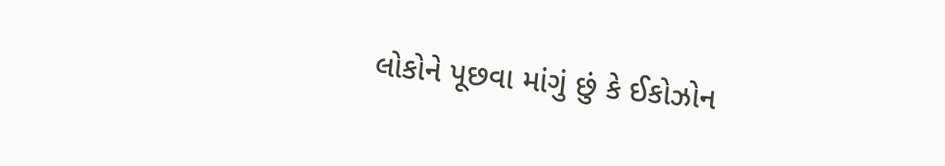લોકોને પૂછવા માંગું છું કે ઈકોઝોન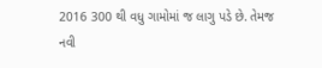2016 300 થી વધુ ગામોમાં જ લાગુ પડે છે. તેમજ નવી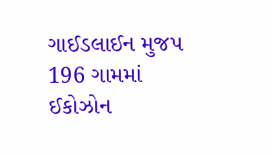ગાઈડલાઈન મુજપ 196 ગામમાં ઈકોઝોન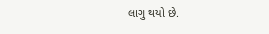લાગુ થયો છે.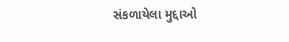સંકળાયેલા મુદ્દાઓ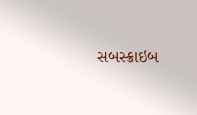સબસ્ક્રાઇબ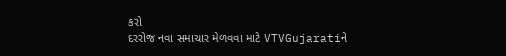કરો
દરરોજ નવા સમાચાર મેળવવા માટે VTVGujaratiને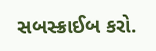સબસ્ક્રાઈબ કરો.